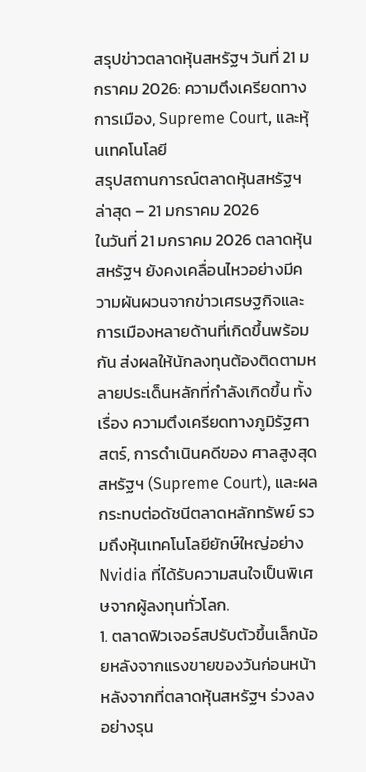สรุปข่าวตลาดหุ้นสหรัฐฯ วันที่ 21 มกราคม 2026: ความตึงเครียดทางการเมือง, Supreme Court, และหุ้นเทคโนโลยี
สรุปสถานการณ์ตลาดหุ้นสหรัฐฯ ล่าสุด – 21 มกราคม 2026
ในวันที่ 21 มกราคม 2026 ตลาดหุ้นสหรัฐฯ ยังคงเคลื่อนไหวอย่างมีความผันผวนจากข่าวเศรษฐกิจและการเมืองหลายด้านที่เกิดขึ้นพร้อมกัน ส่งผลให้นักลงทุนต้องติดตามหลายประเด็นหลักที่กำลังเกิดขึ้น ทั้งเรื่อง ความตึงเครียดทางภูมิรัฐศาสตร์, การดำเนินคดีของ ศาลสูงสุดสหรัฐฯ (Supreme Court), และผลกระทบต่อดัชนีตลาดหลักทรัพย์ รวมถึงหุ้นเทคโนโลยียักษ์ใหญ่อย่าง Nvidia ที่ได้รับความสนใจเป็นพิเศษจากผู้ลงทุนทั่วโลก.
1. ตลาดฟิวเจอร์สปรับตัวขึ้นเล็กน้อยหลังจากแรงขายของวันก่อนหน้า
หลังจากที่ตลาดหุ้นสหรัฐฯ ร่วงลงอย่างรุน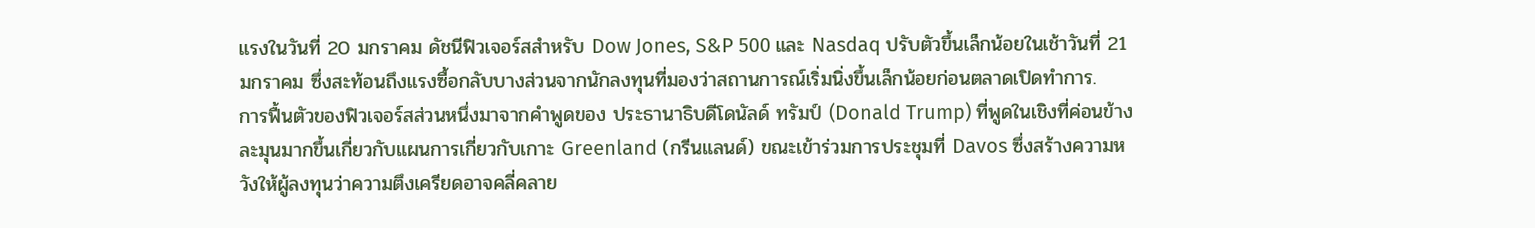แรงในวันที่ 20 มกราคม ดัชนีฟิวเจอร์สสำหรับ Dow Jones, S&P 500 และ Nasdaq ปรับตัวขึ้นเล็กน้อยในเช้าวันที่ 21 มกราคม ซึ่งสะท้อนถึงแรงซื้อกลับบางส่วนจากนักลงทุนที่มองว่าสถานการณ์เริ่มนิ่งขึ้นเล็กน้อยก่อนตลาดเปิดทำการ.
การฟื้นตัวของฟิวเจอร์สส่วนหนึ่งมาจากคำพูดของ ประธานาธิบดีโดนัลด์ ทรัมป์ (Donald Trump) ที่พูดในเชิงที่ค่อนข้างละมุนมากขึ้นเกี่ยวกับแผนการเกี่ยวกับเกาะ Greenland (กรีนแลนด์) ขณะเข้าร่วมการประชุมที่ Davos ซึ่งสร้างความหวังให้ผู้ลงทุนว่าความตึงเครียดอาจคลี่คลาย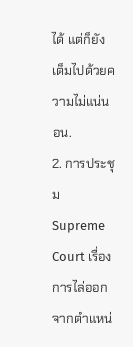ได้ แต่ก็ยังเต็มไปด้วยความไม่แน่นอน.
2. การประชุม Supreme Court เรื่องการไล่ออกจากตำแหน่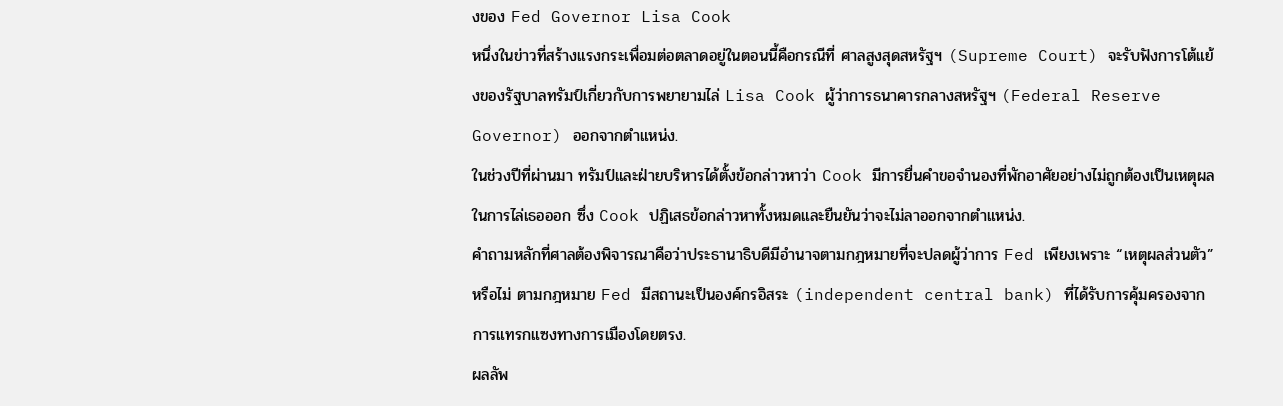งของ Fed Governor Lisa Cook
หนึ่งในข่าวที่สร้างแรงกระเพื่อมต่อตลาดอยู่ในตอนนี้คือกรณีที่ ศาลสูงสุดสหรัฐฯ (Supreme Court) จะรับฟังการโต้แย้งของรัฐบาลทรัมป์เกี่ยวกับการพยายามไล่ Lisa Cook ผู้ว่าการธนาคารกลางสหรัฐฯ (Federal Reserve Governor) ออกจากตำแหน่ง.
ในช่วงปีที่ผ่านมา ทรัมป์และฝ่ายบริหารได้ตั้งข้อกล่าวหาว่า Cook มีการยื่นคำขอจำนองที่พักอาศัยอย่างไม่ถูกต้องเป็นเหตุผลในการไล่เธอออก ซึ่ง Cook ปฏิเสธข้อกล่าวหาทั้งหมดและยืนยันว่าจะไม่ลาออกจากตำแหน่ง.
คำถามหลักที่ศาลต้องพิจารณาคือว่าประธานาธิบดีมีอำนาจตามกฎหมายที่จะปลดผู้ว่าการ Fed เพียงเพราะ “เหตุผลส่วนตัว” หรือไม่ ตามกฎหมาย Fed มีสถานะเป็นองค์กรอิสระ (independent central bank) ที่ได้รับการคุ้มครองจากการแทรกแซงทางการเมืองโดยตรง.
ผลลัพ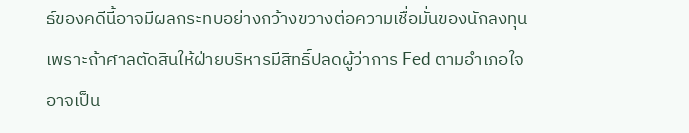ธ์ของคดีนี้อาจมีผลกระทบอย่างกว้างขวางต่อความเชื่อมั่นของนักลงทุน เพราะถ้าศาลตัดสินให้ฝ่ายบริหารมีสิทธิ์ปลดผู้ว่าการ Fed ตามอำเภอใจ อาจเป็น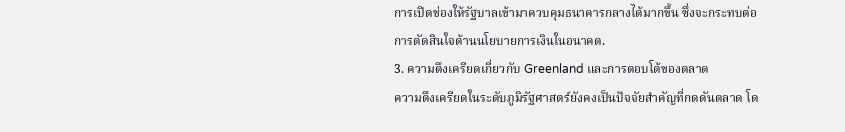การเปิดช่องให้รัฐบาลเข้ามาควบคุมธนาคารกลางได้มากขึ้น ซึ่งจะกระทบต่อการตัดสินใจด้านนโยบายการเงินในอนาคต.
3. ความตึงเครียดเกี่ยวกับ Greenland และการตอบโต้ของตลาด
ความตึงเครียดในระดับภูมิรัฐศาสตร์ยังคงเป็นปัจจัยสำคัญที่กดดันตลาด โด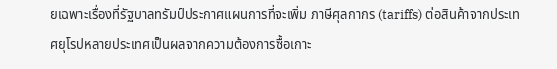ยเฉพาะเรื่องที่รัฐบาลทรัมป์ประกาศแผนการที่จะเพิ่ม ภาษีศุลกากร (tariffs) ต่อสินค้าจากประเทศยุโรปหลายประเทศเป็นผลจากความต้องการซื้อเกาะ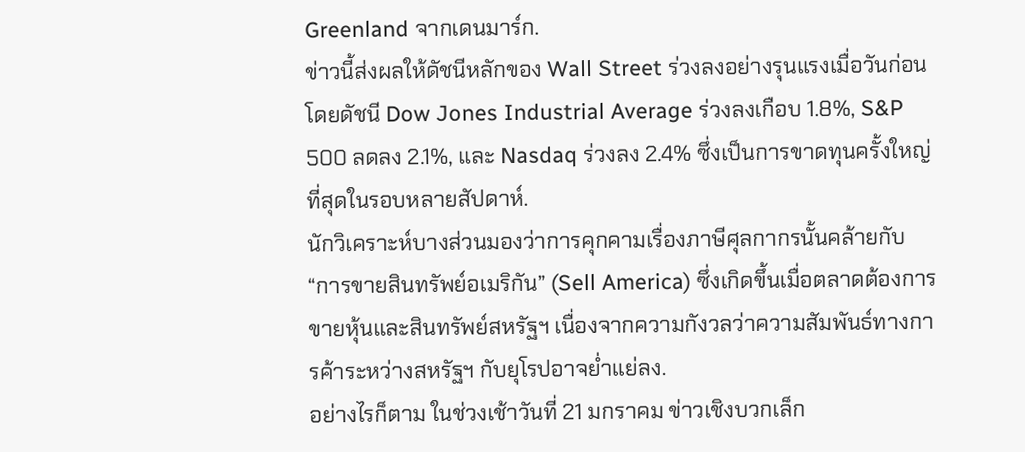Greenland จากเดนมาร์ก.
ข่าวนี้ส่งผลให้ดัชนีหลักของ Wall Street ร่วงลงอย่างรุนแรงเมื่อวันก่อน โดยดัชนี Dow Jones Industrial Average ร่วงลงเกือบ 1.8%, S&P 500 ลดลง 2.1%, และ Nasdaq ร่วงลง 2.4% ซึ่งเป็นการขาดทุนครั้งใหญ่ที่สุดในรอบหลายสัปดาห์.
นักวิเคราะห์บางส่วนมองว่าการคุกคามเรื่องภาษีศุลกากรนั้นคล้ายกับ “การขายสินทรัพย์อเมริกัน” (Sell America) ซึ่งเกิดขึ้นเมื่อตลาดต้องการขายหุ้นและสินทรัพย์สหรัฐฯ เนื่องจากความกังวลว่าความสัมพันธ์ทางการค้าระหว่างสหรัฐฯ กับยุโรปอาจย่ำแย่ลง.
อย่างไรก็ตาม ในช่วงเช้าวันที่ 21 มกราคม ข่าวเชิงบวกเล็ก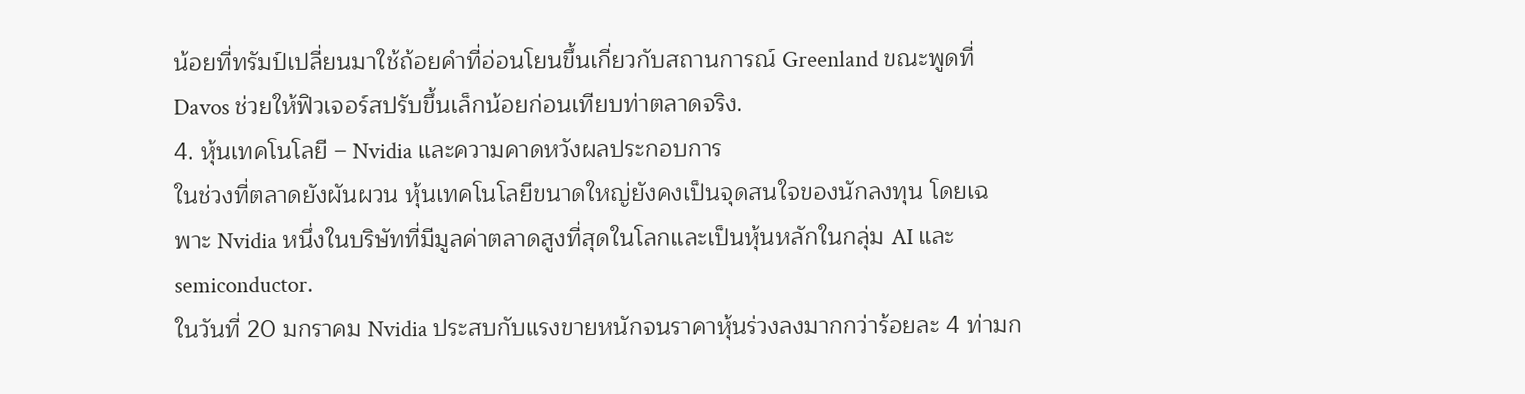น้อยที่ทรัมป์เปลี่ยนมาใช้ถ้อยคำที่อ่อนโยนขึ้นเกี่ยวกับสถานการณ์ Greenland ขณะพูดที่ Davos ช่วยให้ฟิวเจอร์สปรับขึ้นเล็กน้อยก่อนเทียบท่าตลาดจริง.
4. หุ้นเทคโนโลยี – Nvidia และความคาดหวังผลประกอบการ
ในช่วงที่ตลาดยังผันผวน หุ้นเทคโนโลยีขนาดใหญ่ยังคงเป็นจุดสนใจของนักลงทุน โดยเฉพาะ Nvidia หนึ่งในบริษัทที่มีมูลค่าตลาดสูงที่สุดในโลกและเป็นหุ้นหลักในกลุ่ม AI และ semiconductor.
ในวันที่ 20 มกราคม Nvidia ประสบกับแรงขายหนักจนราคาหุ้นร่วงลงมากกว่าร้อยละ 4 ท่ามก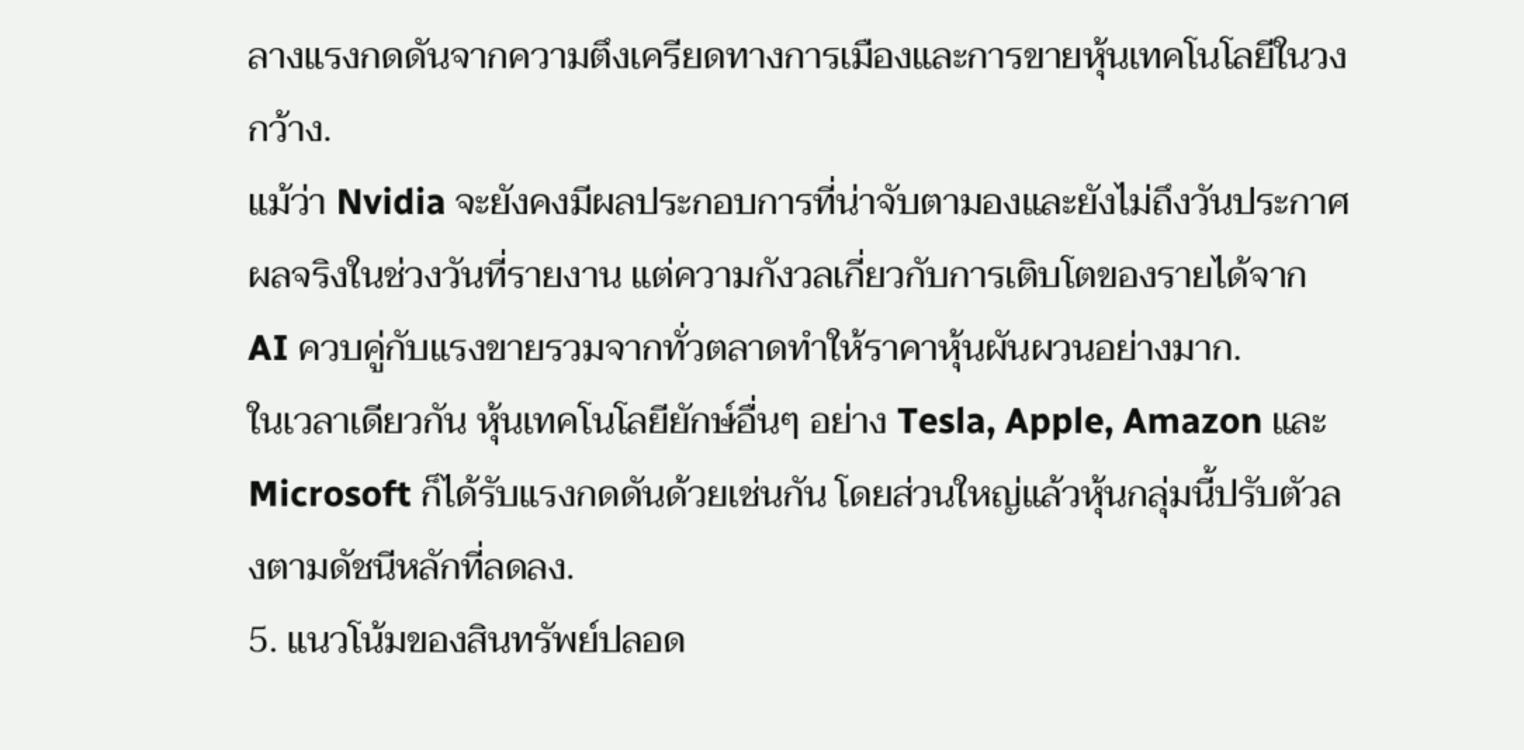ลางแรงกดดันจากความตึงเครียดทางการเมืองและการขายหุ้นเทคโนโลยีในวงกว้าง.
แม้ว่า Nvidia จะยังคงมีผลประกอบการที่น่าจับตามองและยังไม่ถึงวันประกาศผลจริงในช่วงวันที่รายงาน แต่ความกังวลเกี่ยวกับการเติบโตของรายได้จาก AI ควบคู่กับแรงขายรวมจากทั่วตลาดทำให้ราคาหุ้นผันผวนอย่างมาก.
ในเวลาเดียวกัน หุ้นเทคโนโลยียักษ์อื่นๆ อย่าง Tesla, Apple, Amazon และ Microsoft ก็ได้รับแรงกดดันด้วยเช่นกัน โดยส่วนใหญ่แล้วหุ้นกลุ่มนี้ปรับตัวลงตามดัชนีหลักที่ลดลง.
5. แนวโน้มของสินทรัพย์ปลอด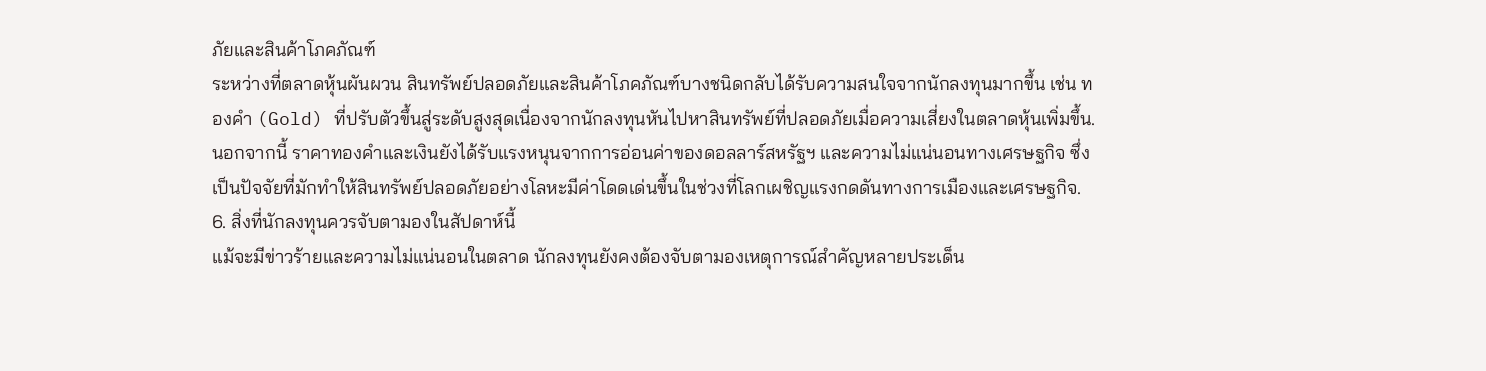ภัยและสินค้าโภคภัณฑ์
ระหว่างที่ตลาดหุ้นผันผวน สินทรัพย์ปลอดภัยและสินค้าโภคภัณฑ์บางชนิดกลับได้รับความสนใจจากนักลงทุนมากขึ้น เช่น ทองคำ (Gold) ที่ปรับตัวขึ้นสู่ระดับสูงสุดเนื่องจากนักลงทุนหันไปหาสินทรัพย์ที่ปลอดภัยเมื่อความเสี่ยงในตลาดหุ้นเพิ่มขึ้น.
นอกจากนี้ ราคาทองคำและเงินยังได้รับแรงหนุนจากการอ่อนค่าของดอลลาร์สหรัฐฯ และความไม่แน่นอนทางเศรษฐกิจ ซึ่งเป็นปัจจัยที่มักทำให้สินทรัพย์ปลอดภัยอย่างโลหะมีค่าโดดเด่นขึ้นในช่วงที่โลกเผชิญแรงกดดันทางการเมืองและเศรษฐกิจ.
6. สิ่งที่นักลงทุนควรจับตามองในสัปดาห์นี้
แม้จะมีข่าวร้ายและความไม่แน่นอนในตลาด นักลงทุนยังคงต้องจับตามองเหตุการณ์สำคัญหลายประเด็น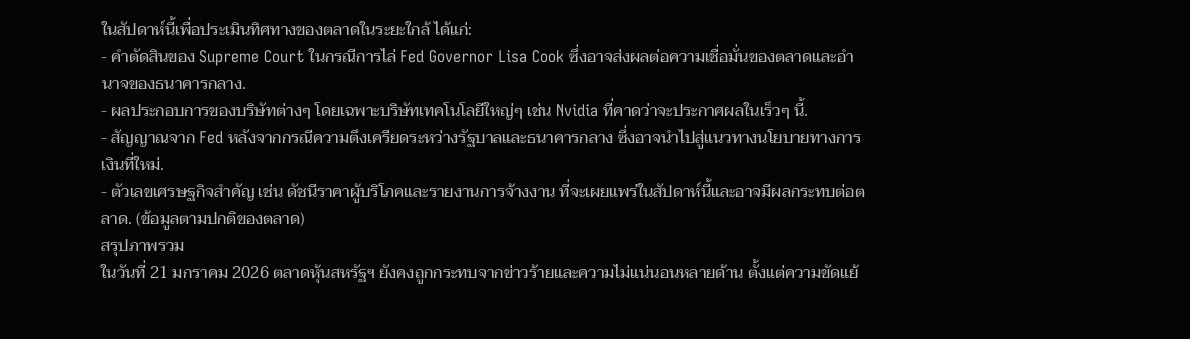ในสัปดาห์นี้เพื่อประเมินทิศทางของตลาดในระยะใกล้ ได้แก่:
- คำตัดสินของ Supreme Court ในกรณีการไล่ Fed Governor Lisa Cook ซึ่งอาจส่งผลต่อความเชื่อมั่นของตลาดและอำนาจของธนาคารกลาง.
- ผลประกอบการของบริษัทต่างๆ โดยเฉพาะบริษัทเทคโนโลยีใหญ่ๆ เช่น Nvidia ที่คาดว่าจะประกาศผลในเร็วๆ นี้.
- สัญญาณจาก Fed หลังจากกรณีความตึงเครียดระหว่างรัฐบาลและธนาคารกลาง ซึ่งอาจนำไปสู่แนวทางนโยบายทางการเงินที่ใหม่.
- ตัวเลขเศรษฐกิจสำคัญ เช่น ดัชนีราคาผู้บริโภคและรายงานการจ้างงาน ที่จะเผยแพร่ในสัปดาห์นี้และอาจมีผลกระทบต่อตลาด. (ข้อมูลตามปกติของตลาด)
สรุปภาพรวม
ในวันที่ 21 มกราคม 2026 ตลาดหุ้นสหรัฐฯ ยังคงถูกกระทบจากข่าวร้ายและความไม่แน่นอนหลายด้าน ตั้งแต่ความขัดแย้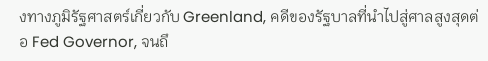งทางภูมิรัฐศาสตร์เกี่ยวกับ Greenland, คดีของรัฐบาลที่นำไปสู่ศาลสูงสุดต่อ Fed Governor, จนถึ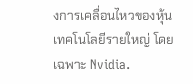งการเคลื่อนไหวของหุ้นเทคโนโลยีรายใหญ่ โดยเฉพาะ Nvidia.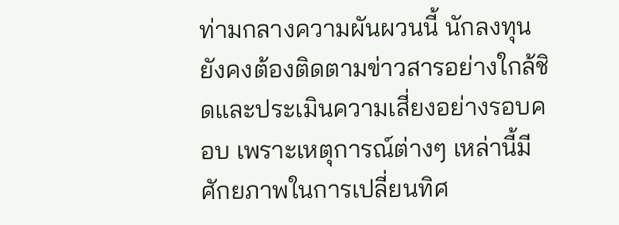ท่ามกลางความผันผวนนี้ นักลงทุนยังคงต้องติดตามข่าวสารอย่างใกล้ชิดและประเมินความเสี่ยงอย่างรอบคอบ เพราะเหตุการณ์ต่างๆ เหล่านี้มีศักยภาพในการเปลี่ยนทิศ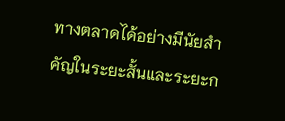ทางตลาดได้อย่างมีนัยสำคัญในระยะสั้นและระยะก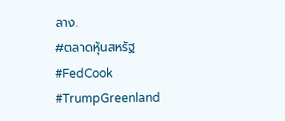ลาง.
#ตลาดหุ้นสหรัฐ #FedCook #TrumpGreenland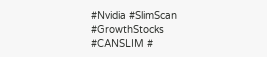#Nvidia #SlimScan #GrowthStocks #CANSLIM #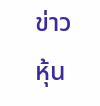ข่าวหุ้น